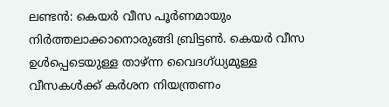ലണ്ടൻ: കെയർ വീസ പൂർണമായും നിർത്തലാക്കാനൊരുങ്ങി ബ്രിട്ടൺ. കെയർ വീസ ഉൾപ്പെടെയുള്ള താഴ്ന്ന വൈദഗ്ധ്യമുള്ള വീസകൾക്ക് കർശന നിയന്ത്രണം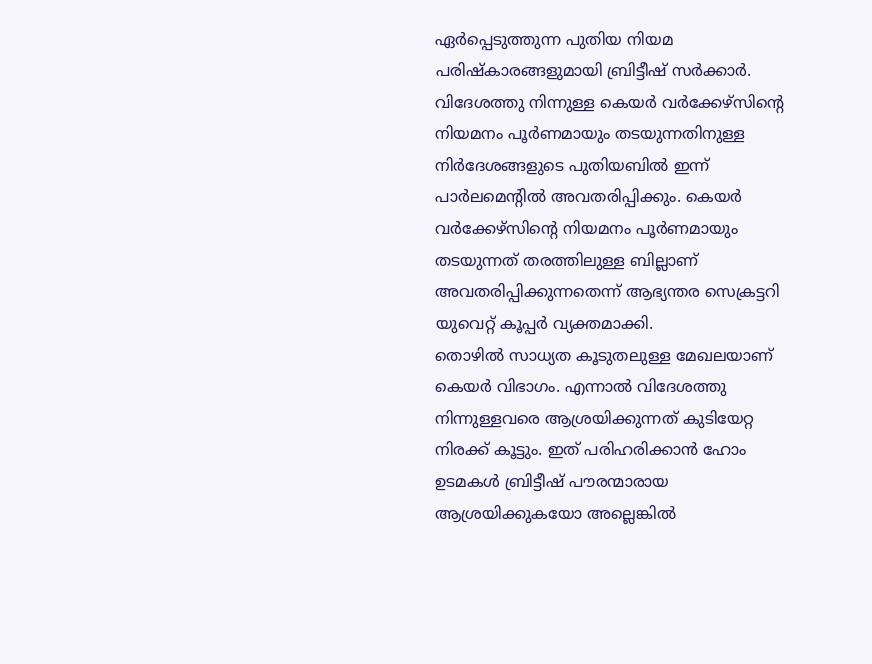ഏർപ്പെടുത്തുന്ന പുതിയ നിയമ പരിഷ്കാരങ്ങളുമായി ബ്രിട്ടീഷ് സർക്കാർ. വിദേശത്തു നിന്നുള്ള കെയർ വർക്കേഴ്സിന്റെ നിയമനം പൂർണമായും തടയുന്നതിനുള്ള നിർദേശങ്ങളുടെ പുതിയബിൽ ഇന്ന് പാർലമെന്റിൽ അവതരിപ്പിക്കും. കെയർ വർക്കേഴ്സിന്റെ നിയമനം പൂർണമായും തടയുന്നത് തരത്തിലുള്ള ബില്ലാണ് അവതരിപ്പിക്കുന്നതെന്ന് ആഭ്യന്തര സെക്രട്ടറി യുവെറ്റ് കൂപ്പർ വ്യക്തമാക്കി.
തൊഴിൽ സാധ്യത കൂടുതലുള്ള മേഖലയാണ് കെയർ വിഭാഗം. എന്നാൽ വിദേശത്തു നിന്നുള്ളവരെ ആശ്രയിക്കുന്നത് കുടിയേറ്റ നിരക്ക് കൂട്ടും. ഇത് പരിഹരിക്കാൻ ഹോം ഉടമകൾ ബ്രിട്ടീഷ് പൗരന്മാരായ ആശ്രയിക്കുകയോ അല്ലെങ്കിൽ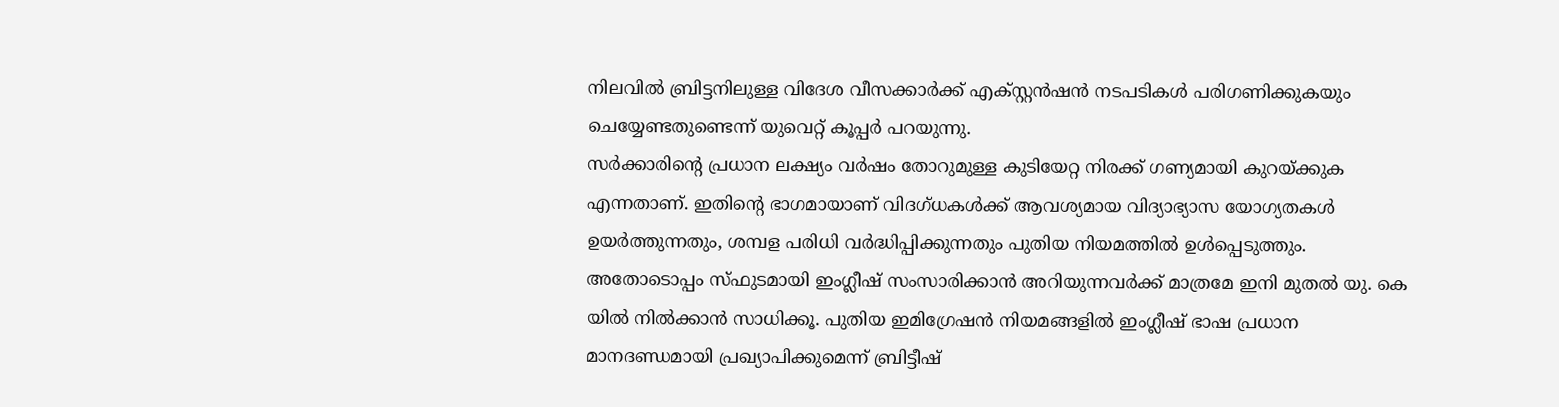നിലവിൽ ബ്രിട്ടനിലുള്ള വിദേശ വീസക്കാർക്ക് എക്സ്റ്റൻഷൻ നടപടികൾ പരിഗണിക്കുകയും ചെയ്യേണ്ടതുണ്ടെന്ന് യുവെറ്റ് കൂപ്പർ പറയുന്നു.
സർക്കാരിന്റെ പ്രധാന ലക്ഷ്യം വർഷം തോറുമുള്ള കുടിയേറ്റ നിരക്ക് ഗണ്യമായി കുറയ്ക്കുക എന്നതാണ്. ഇതിന്റെ ഭാഗമായാണ് വിദഗ്ധകൾക്ക് ആവശ്യമായ വിദ്യാഭ്യാസ യോഗ്യതകൾ ഉയർത്തുന്നതും, ശമ്പള പരിധി വർദ്ധിപ്പിക്കുന്നതും പുതിയ നിയമത്തിൽ ഉൾപ്പെടുത്തും. അതോടൊപ്പം സ്ഫുടമായി ഇംഗ്ലീഷ് സംസാരിക്കാൻ അറിയുന്നവർക്ക് മാത്രമേ ഇനി മുതൽ യു. കെ യിൽ നിൽക്കാൻ സാധിക്കൂ. പുതിയ ഇമിഗ്രേഷൻ നിയമങ്ങളിൽ ഇംഗ്ലീഷ് ഭാഷ പ്രധാന മാനദണ്ഡമായി പ്രഖ്യാപിക്കുമെന്ന് ബ്രിട്ടീഷ്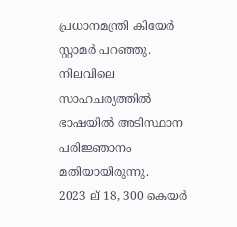പ്രധാനമന്ത്രി കിയേർ സ്റ്റാമർ പറഞ്ഞു. നിലവിലെ സാഹചര്യത്തിൽ ഭാഷയിൽ അടിസ്ഥാന പരിജ്ഞാനം മതിയായിരുന്നു.
2023 ല് 18, 300 കെയർ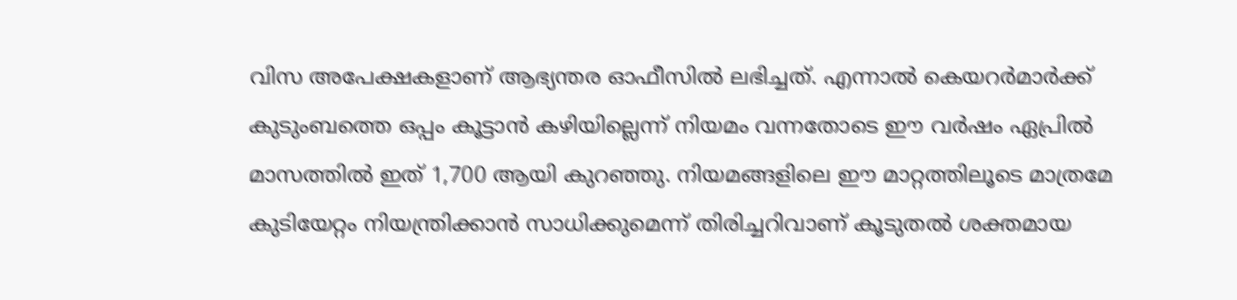വിസ അപേക്ഷകളാണ് ആഭ്യന്തര ഓഫീസിൽ ലഭിച്ചത്. എന്നാൽ കെയറർമാർക്ക് കുടുംബത്തെ ഒപ്പം കൂട്ടാൻ കഴിയില്ലെന്ന് നിയമം വന്നതോടെ ഈ വർഷം ഏപ്രിൽ മാസത്തിൽ ഇത് 1,700 ആയി കുറഞ്ഞു. നിയമങ്ങളിലെ ഈ മാറ്റത്തിലൂടെ മാത്രമേ കുടിയേറ്റം നിയന്ത്രിക്കാൻ സാധിക്കുമെന്ന് തിരിച്ചറിവാണ് കൂടുതൽ ശക്തമായ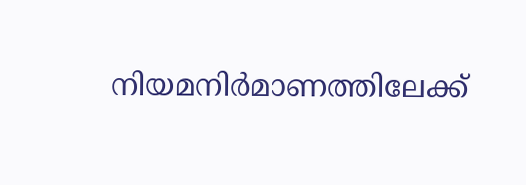നിയമനിർമാണത്തിലേക്ക്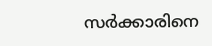സർക്കാരിനെ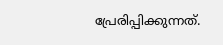പ്രേരിപ്പിക്കുന്നത്.